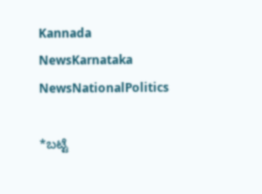Kannada NewsKarnataka NewsNationalPolitics

*ಬಟ್ಟೆ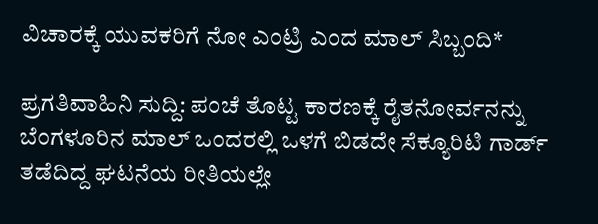ವಿಚಾರಕ್ಕೆ ಯುವಕರಿಗೆ ನೋ ಎಂಟ್ರಿ ಎಂದ ಮಾಲ್ ಸಿಬ್ಬಂದಿ*

ಪ್ರಗತಿವಾಹಿನಿ ಸುದ್ದಿ: ಪಂಚೆ ತೊಟ್ಟ ಕಾರಣಕ್ಕೆ ರೈತನೋರ್ವನನ್ನು ಬೆಂಗಳೂರಿನ ಮಾಲ್ ಒಂದರಲ್ಲಿ ಒಳಗೆ ಬಿಡದೇ ಸೆಕ್ಯೂರಿಟಿ ಗಾರ್ಡ್ ತಡೆದಿದ್ದ ಘಟನೆಯ ರೀತಿಯಲ್ಲೇ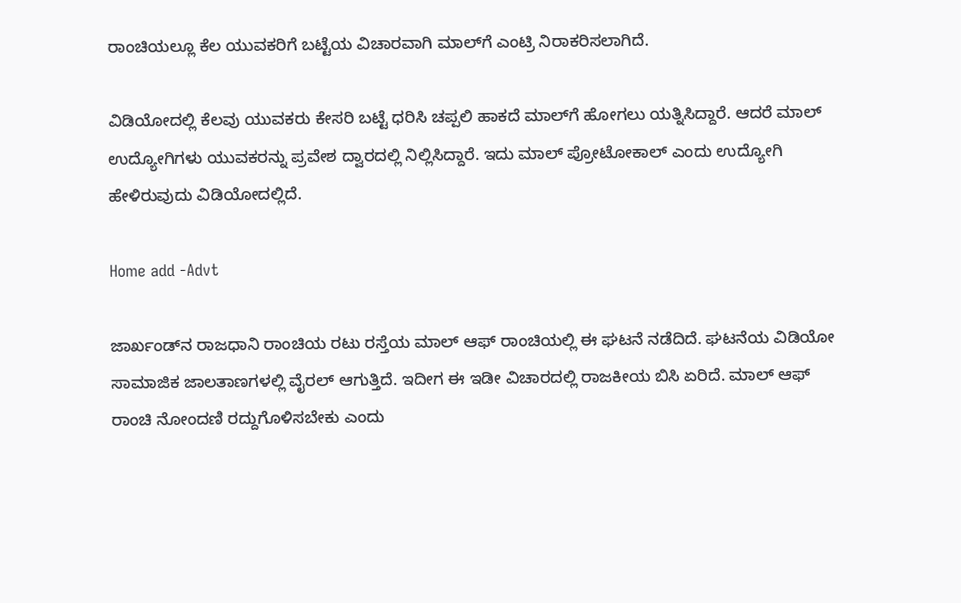ರಾಂಚಿಯಲ್ಲೂ ಕೆಲ ಯುವಕರಿಗೆ ಬಟ್ಟೆಯ ವಿಚಾರವಾಗಿ ಮಾಲ್‌ಗೆ ಎಂಟ್ರಿ ನಿರಾಕರಿಸಲಾಗಿದೆ.

ವಿಡಿಯೋದಲ್ಲಿ ಕೆಲವು ಯುವಕರು ಕೇಸರಿ ಬಟ್ಟೆ ಧರಿಸಿ ಚಪ್ಪಲಿ ಹಾಕದೆ ಮಾಲ್‌ಗೆ ಹೋಗಲು ಯತ್ನಿಸಿದ್ದಾರೆ. ಆದರೆ ಮಾಲ್ ಉದ್ಯೋಗಿಗಳು ಯುವಕರನ್ನು ಪ್ರವೇಶ ದ್ವಾರದಲ್ಲಿ ನಿಲ್ಲಿಸಿದ್ದಾರೆ. ಇದು ಮಾಲ್ ಪ್ರೋಟೋಕಾಲ್ ಎಂದು ಉದ್ಯೋಗಿ ಹೇಳಿರುವುದು ವಿಡಿಯೋದಲ್ಲಿದೆ.

Home add -Advt

ಜಾರ್ಖಂಡ್‌ನ ರಾಜಧಾನಿ ರಾಂಚಿಯ ರಟು ರಸ್ತೆಯ ಮಾಲ್ ಆಫ್ ರಾಂಚಿಯಲ್ಲಿ ಈ ಘಟನೆ ನಡೆದಿದೆ. ಘಟನೆಯ ವಿಡಿಯೋ ಸಾಮಾಜಿಕ ಜಾಲತಾಣಗಳಲ್ಲಿ ವೈರಲ್ ಆಗುತ್ತಿದೆ. ಇದೀಗ ಈ ಇಡೀ ವಿಚಾರದಲ್ಲಿ ರಾಜಕೀಯ ಬಿಸಿ ಏರಿದೆ. ಮಾಲ್ ಆಫ್ ರಾಂಚಿ ನೋಂದಣಿ ರದ್ದುಗೊಳಿಸಬೇಕು ಎಂದು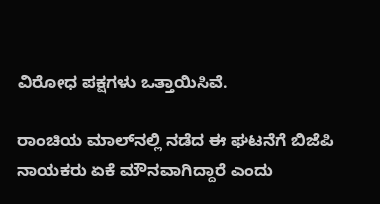ವಿರೋಧ ಪಕ್ಷಗಳು ಒತ್ತಾಯಿಸಿವೆ.

ರಾಂಚಿಯ ಮಾಲ್‌ನಲ್ಲಿ ನಡೆದ ಈ ಘಟನೆಗೆ ಬಿಜೆಪಿ ನಾಯಕರು ಏಕೆ ಮೌನವಾಗಿದ್ದಾರೆ ಎಂದು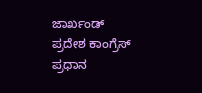ಜಾರ್ಖಂಡ್ ಪ್ರದೇಶ ಕಾಂಗ್ರೆಸ್ ಪ್ರಧಾನ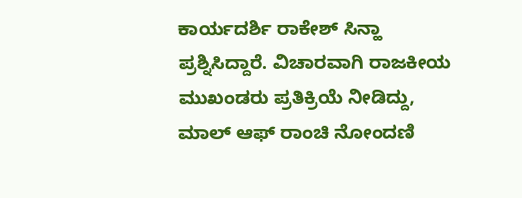ಕಾರ್ಯದರ್ಶಿ ರಾಕೇಶ್ ಸಿನ್ಹಾ ಪ್ರಶ್ನಿಸಿದ್ದಾರೆ. ವಿಚಾರವಾಗಿ ರಾಜಕೀಯ ಮುಖಂಡರು ಪ್ರತಿಕ್ರಿಯೆ ನೀಡಿದ್ದು, ಮಾಲ್ ಆಫ್ ರಾಂಚಿ ನೋಂದಣಿ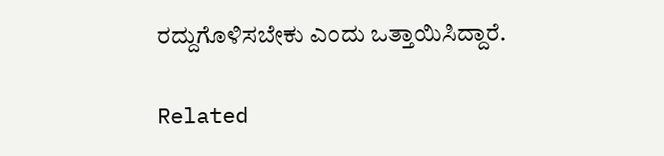ರದ್ದುಗೊಳಿಸಬೇಕು ಎಂದು ಒತ್ತಾಯಿಸಿದ್ದಾರೆ.

Related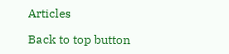Articles

Back to top button